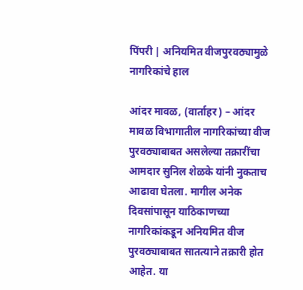पिंपरी | अनियमित वीजपुरवठ्यामुळे नागरिकांचे हाल

आंदर मावळ, (वार्ताहर) – आंदर मावळ विभागातील नागरिकांच्या वीज पुरवठ्याबाबत असलेल्या तक्रारींचा आमदार सुनिल शेळके यांनी नुकताच आढावा घेतला. मागील अनेक दिवसांपासून याठिकाणच्या नागरिकांकडून अनियमित वीज पुरवठ्याबाबत सातत्याने तक्रारी होत आहेत. या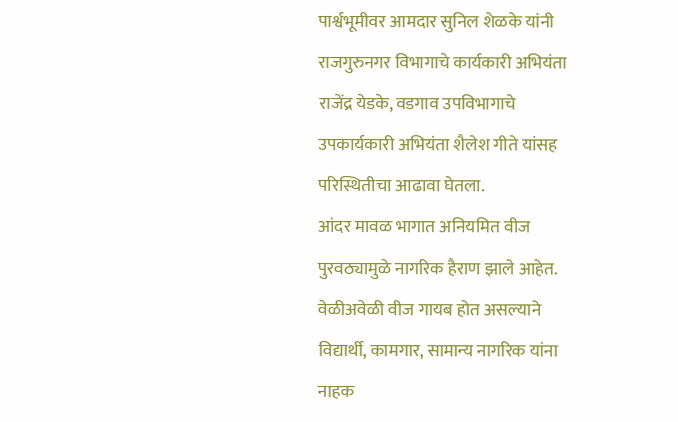पार्श्वभूमीवर आमदार सुनिल शेळके यांनी राजगुरुनगर विभागाचे कार्यकारी अभियंता राजेंद्र येडके, वडगाव उपविभागाचे उपकार्यकारी अभियंता शैलेश गीते यांसह परिस्थितीचा आढावा घेतला.
आंदर मावळ भागात अनियमित वीज पुरवठ्यामुळे नागरिक हैराण झाले आहेत. वेळीअवेळी वीज गायब होत असल्याने विद्यार्थी, कामगार, सामान्य नागरिक यांना नाहक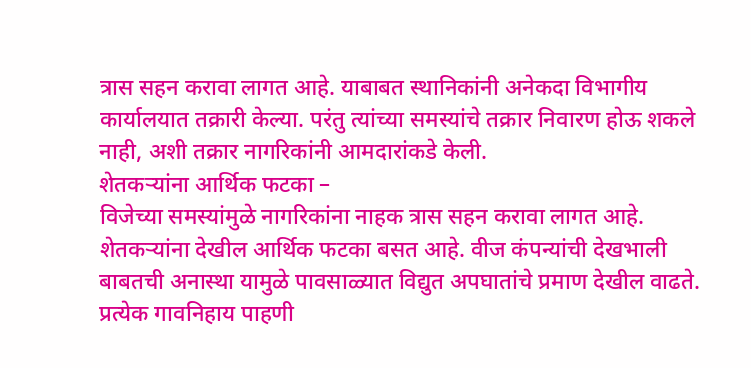त्रास सहन करावा लागत आहे. याबाबत स्थानिकांनी अनेकदा विभागीय कार्यालयात तक्रारी केल्या. परंतु त्यांच्या समस्यांचे तक्रार निवारण होऊ शकले नाही, अशी तक्रार नागरिकांनी आमदारांकडे केली.
शेतकऱ्यांना आर्थिक फटका –
विजेच्या समस्यांमुळे नागरिकांना नाहक त्रास सहन करावा लागत आहे. शेतकऱ्यांना देखील आर्थिक फटका बसत आहे. वीज कंपन्यांची देखभाली बाबतची अनास्था यामुळे पावसाळ्यात विद्युत अपघातांचे प्रमाण देखील वाढते. प्रत्येक गावनिहाय पाहणी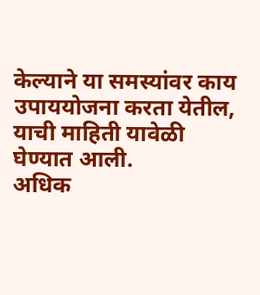केल्याने या समस्यांवर काय उपाययोजना करता येतील, याची माहिती यावेळी घेण्यात आली.
अधिक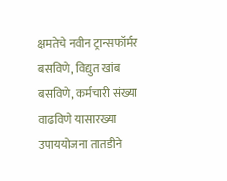क्षमतेचे नवीन ट्रान्सफॉर्मर बसविणे, विद्युत खांब बसविणे, कर्मचारी संख्या वाढविणे यासारख्या उपाययोजना तातडीने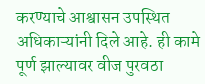करण्याचे आश्वासन उपस्थित अधिकाऱ्यांनी दिले आहे. ही कामे पूर्ण झाल्यावर वीज पुरवठा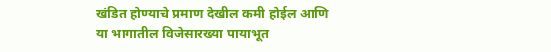खंडित होण्याचे प्रमाण देखील कमी होईल आणि या भागातील विजेसारख्या पायाभूत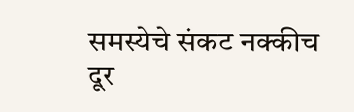समस्येचे संकट नक्कीच दूर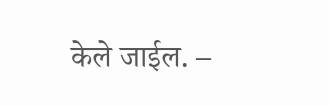केले जाईल. –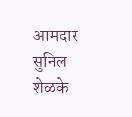आमदार सुनिल शेळके